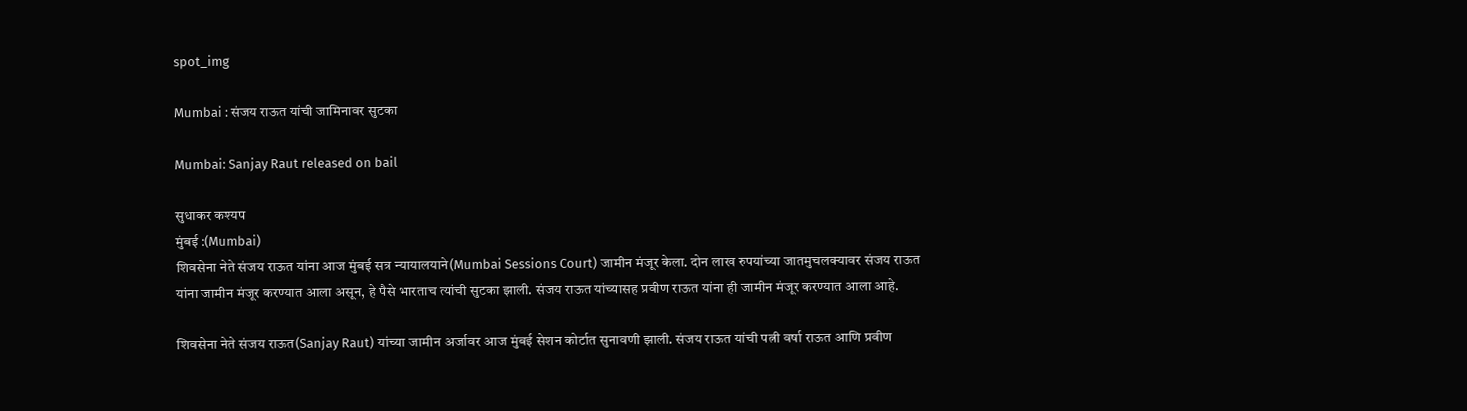spot_img

Mumbai : संजय राऊत यांची जामिनावर सुटका

Mumbai: Sanjay Raut released on bail

सुधाकर कश्यप
मुंबई :(Mumbai)
शिवसेना नेते संजय राऊत यांना आज मुंबई सत्र न्यायालयाने(Mumbai Sessions Court) जामीन मंजूर केला. दोन लाख रुपयांच्या जातमुचलक्यावर संजय राऊत यांना जामीन मंजूर करण्यात आला असून, हे पैसे भारताच त्यांची सुटका झाली. संजय राऊत यांच्यासह प्रवीण राऊत यांना ही जामीन मंजूर करण्यात आला आहे.

शिवसेना नेते संजय राऊत(Sanjay Raut) यांच्या जामीन अर्जावर आज मुंबई सेशन कोर्टात सुनावणी झाली. संजय राऊत यांची पत्नी वर्षा राऊत आणि प्रवीण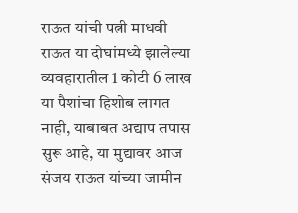राऊत यांची पत्नी माधवी राऊत या दोघांमध्ये झालेल्या व्यवहारातील 1 कोटी 6 लाख या पैशांचा हिशोब लागत नाही, याबाबत अद्याप तपास सुरू आहे, या मुद्यावर आज संजय राऊत यांच्या जामीन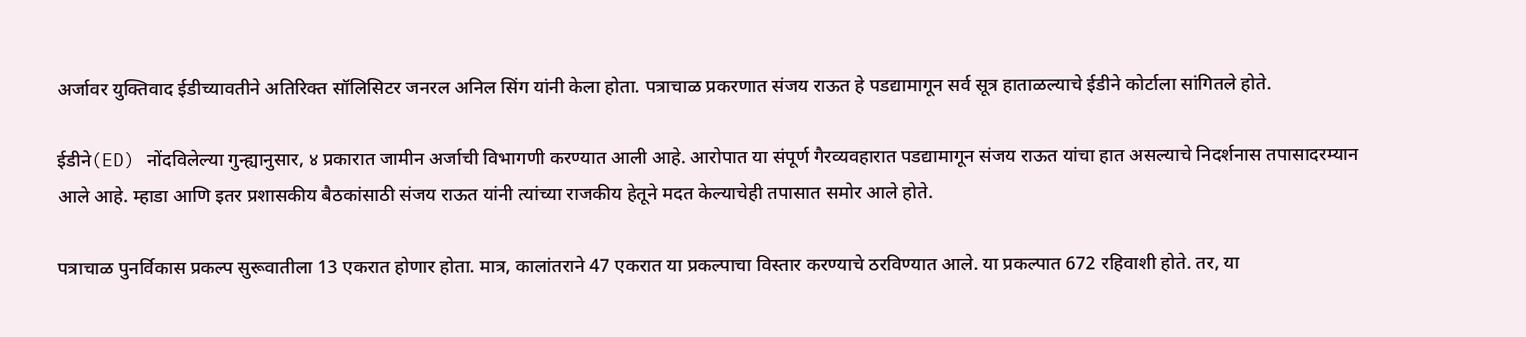अर्जावर युक्तिवाद ईडीच्यावतीने अतिरिक्त सॉलिसिटर जनरल अनिल सिंग यांनी केला होता. पत्राचाळ प्रकरणात संजय राऊत हे पडद्यामागून सर्व सूत्र हाताळल्याचे ईडीने कोर्टाला सांगितले होते.

ईडीने(ED) नोंदविलेल्या गुन्ह्यानुसार, ४ प्रकारात जामीन अर्जाची विभागणी करण्यात आली आहे. आरोपात या संपूर्ण गैरव्यवहारात पडद्यामागून संजय राऊत यांचा हात असल्याचे निदर्शनास तपासादरम्यान आले आहे. म्हाडा आणि इतर प्रशासकीय बैठकांसाठी संजय राऊत यांनी त्यांच्या राजकीय हेतूने मदत केल्याचेही तपासात समोर आले होते.

पत्राचाळ पुनर्विकास प्रकल्प सुरूवातीला 13 एकरात होणार होता. मात्र, कालांतराने 47 एकरात या प्रकल्पाचा विस्तार करण्याचे ठरविण्यात आले. या प्रकल्पात 672 रहिवाशी होते. तर, या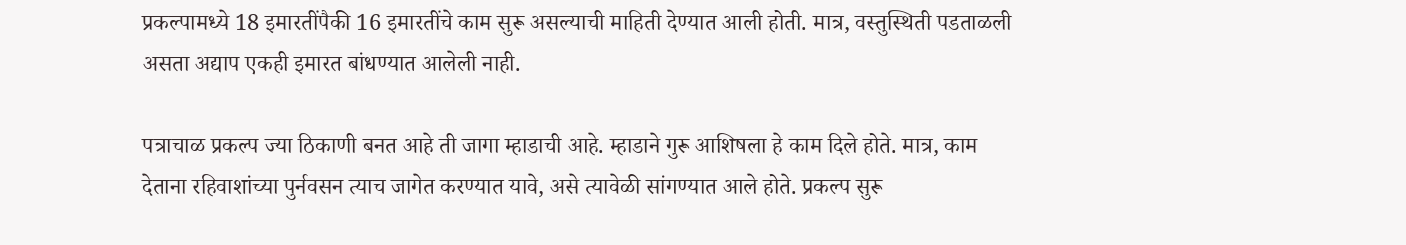प्रकल्पामध्ये 18 इमारतींपैकी 16 इमारतींचे काम सुरू असल्याची माहिती देण्यात आली होती. मात्र, वस्तुस्थिती पडताळली असता अद्याप एकही इमारत बांधण्यात आलेली नाही.

पत्राचाळ प्रकल्प ज्या ठिकाणी बनत आहे ती जागा म्हाडाची आहे. म्हाडाने गुरू आशिषला हे काम दिले होते. मात्र, काम देताना रहिवाशांच्या पुर्नवसन त्याच जागेत करण्यात यावे, असे त्यावेळी सांगण्यात आले होते. प्रकल्प सुरू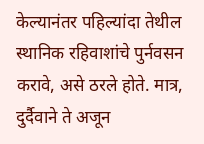केल्यानंतर पहिल्यांदा तेथील स्थानिक रहिवाशांचे पुर्नवसन करावे, असे ठरले होते. मात्र, दुर्दैवाने ते अजून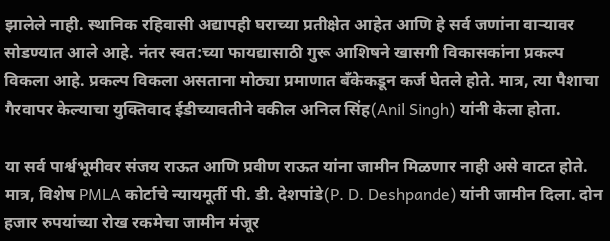झालेले नाही. स्थानिक रहिवासी अद्यापही घराच्या प्रतीक्षेत आहेत आणि हे सर्व जणांना वाऱ्यावर सोडण्यात आले आहे. नंतर स्वत:च्या फायद्यासाठी गुरू आशिषने खासगी विकासकांना प्रकल्प विकला आहे. प्रकल्प विकला असताना मोठ्या प्रमाणात बँकेकडून कर्ज घेतले होते. मात्र, त्या पैशाचा गैरवापर केल्याचा युक्तिवाद ईडीच्यावतीने वकील अनिल सिंह(Anil Singh) यांनी केला होता.

या सर्व पार्श्वभूमीवर संजय राऊत आणि प्रवीण राऊत यांना जामीन मिळणार नाही असे वाटत होते. मात्र, विशेष PMLA कोर्टाचे न्यायमूर्ती पी. डी. देशपांडे(P. D. Deshpande) यांनी जामीन दिला. दोन हजार रुपयांच्या रोख रकमेचा जामीन मंजूर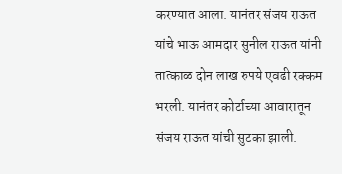करण्यात आला. यानंतर संजय राऊत यांचे भाऊ आमदार सुनील राऊत यांनी तात्काळ दोन लाख रुपये एवढी रक्कम भरली. यानंतर कोर्टाच्या आवारातून संजय राऊत यांची सुटका झाली.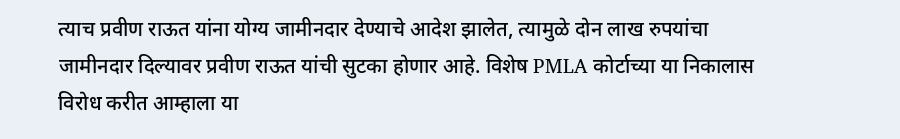त्याच प्रवीण राऊत यांना योग्य जामीनदार देण्याचे आदेश झालेत, त्यामुळे दोन लाख रुपयांचा जामीनदार दिल्यावर प्रवीण राऊत यांची सुटका होणार आहे. विशेष PMLA कोर्टाच्या या निकालास विरोध करीत आम्हाला या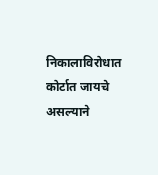निकालाविरोधात कोर्टात जायचे असल्याने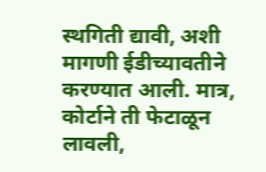स्थगिती द्यावी, अशी मागणी ईडीच्यावतीने करण्यात आली. मात्र, कोर्टाने ती फेटाळून लावली,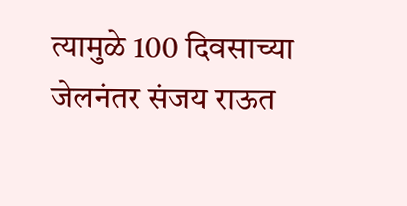त्यामुळे 100 दिवसाच्या जेलनंतर संजय राऊत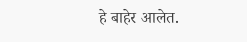हे बाहेर आलेत.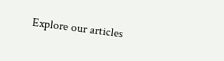Explore our articles